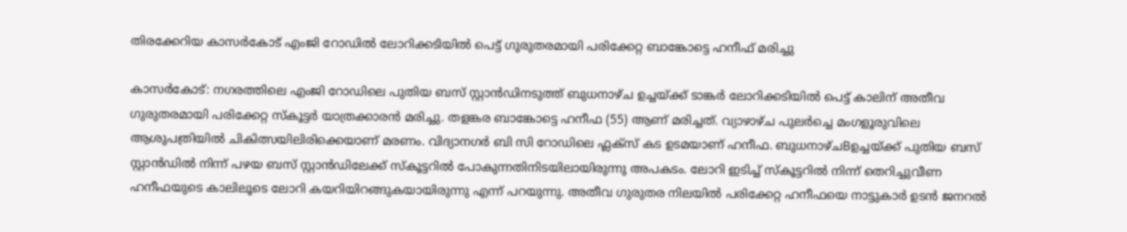തിരക്കേറിയ കാസർകോട് എംജി റോഡിൽ ലോറിക്കടിയിൽ പെട്ട് ഗുരുതരമായി പരിക്കേറ്റ ബാങ്കോട്ടെ ഹനീഫ് മരിച്ചു

കാസർകോട്: നഗരത്തിലെ എംജി റോഡിലെ പുതിയ ബസ് സ്റ്റാൻഡിനടുത്ത് ബുധനാഴ്ച ഉച്ചയ്ക്ക് ടാങ്കർ ലോറിക്കടിയിൽ പെട്ട് കാലിന് അതീവ ഗുരുതരമായി പരിക്കേറ്റ സ്കൂട്ടർ യാത്രക്കാരൻ മരിച്ചു. തളങ്കര ബാങ്കോട്ടെ ഹനീഫ (55) ആണ് മരിച്ചത്. വ്യാഴാഴ്ച പുലർച്ചെ മംഗളൂരുവിലെ ആശുപത്രിയിൽ ചികിത്സയിലിരിക്കെയാണ് മരണം. വിദ്യാനഗർ ബി സി റോഡിലെ ഫ്ലക്സ് കട ഉടമയാണ് ഹനീഫ. ബുധനാഴ്ചBഉച്ചയ്ക്ക് പുതിയ ബസ് സ്റ്റാൻഡിൽ നിന്ന് പഴയ ബസ് സ്റ്റാൻഡിലേക്ക് സ്കൂട്ടറിൽ പോകുന്നതിനിടയിലായിരുന്നു അപകടം. ലോറി ഇടിച്ച് സ്കൂട്ടറിൽ നിന്ന് തെറിച്ചുവീണ ഹനീഫയുടെ കാലിലൂടെ ലോറി കയറിയിറങ്ങുകയായിരുന്നു എന്ന് പറയുന്നു. അതീവ ഗുരുതര നിലയിൽ പരിക്കേറ്റ ഹനീഫയെ നാട്ടുകാർ ഉടൻ ജനറൽ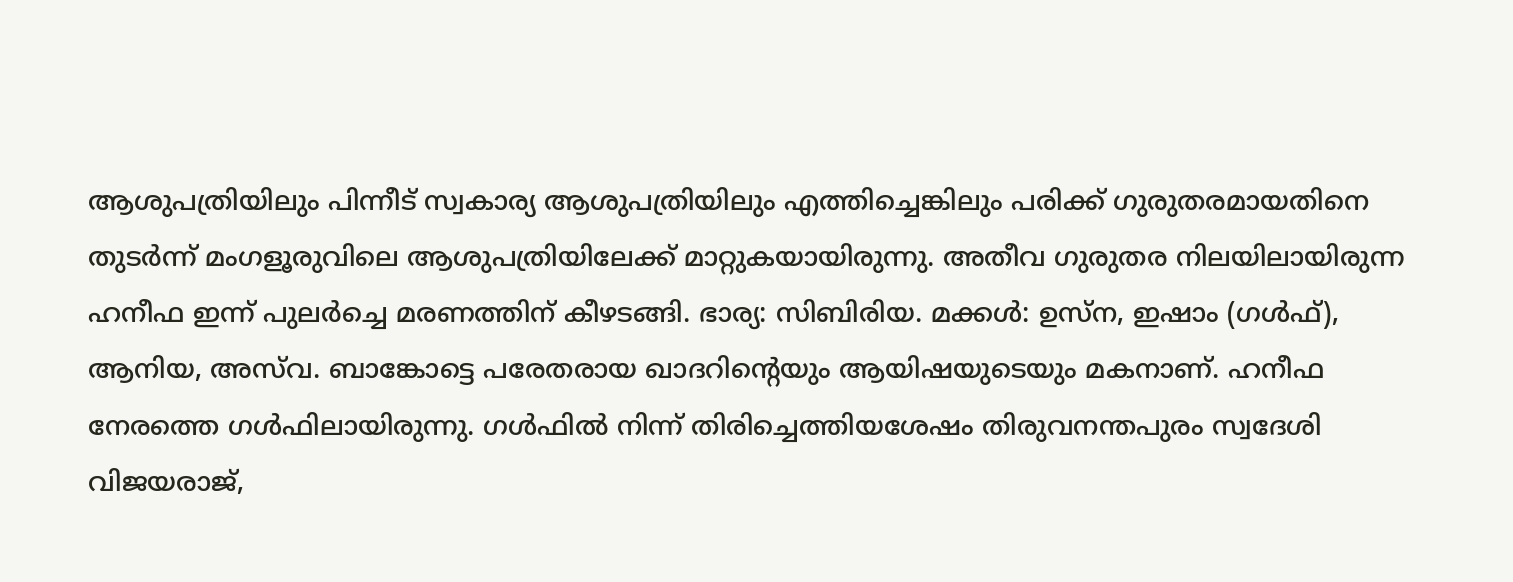ആശുപത്രിയിലും പിന്നീട് സ്വകാര്യ ആശുപത്രിയിലും എത്തിച്ചെങ്കിലും പരിക്ക് ഗുരുതരമായതിനെ തുടർന്ന് മംഗളൂരുവിലെ ആശുപത്രിയിലേക്ക് മാറ്റുകയായിരുന്നു. അതീവ ഗുരുതര നിലയിലായിരുന്ന ഹനീഫ ഇന്ന് പുലർച്ചെ മരണത്തിന് കീഴടങ്ങി. ഭാര്യ: സിബിരിയ. മക്കൾ: ഉസ്ന, ഇഷാം (ഗൾഫ്), ആനിയ, അസ്‌വ. ബാങ്കോട്ടെ പരേതരായ ഖാദറിന്റെയും ആയിഷയുടെയും മകനാണ്. ഹനീഫ നേരത്തെ ഗൾഫിലായിരുന്നു. ഗൾഫിൽ നിന്ന് തിരിച്ചെത്തിയശേഷം തിരുവനന്തപുരം സ്വദേശി വിജയരാജ്,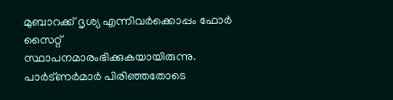മുബാറക്ക് ദൃശ്യ എന്നിവർക്കൊപ്പം ഫോർ സൈറ്റ് സ്ഥാപനമാരംഭിക്കുകയായിരുന്നു. പാർട്ണർമാർ പിരിഞ്ഞതോടെ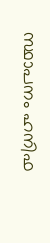സ്ഥാപനം ഹനിഫ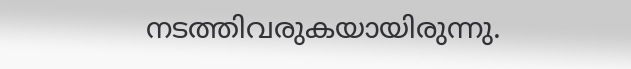നടത്തിവരുകയായിരുന്നു.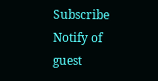Subscribe
Notify of
guest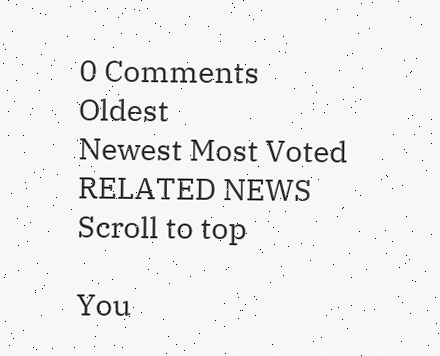0 Comments
Oldest
Newest Most Voted
RELATED NEWS
Scroll to top

You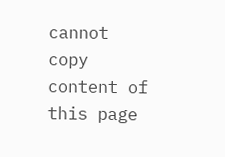cannot copy content of this page